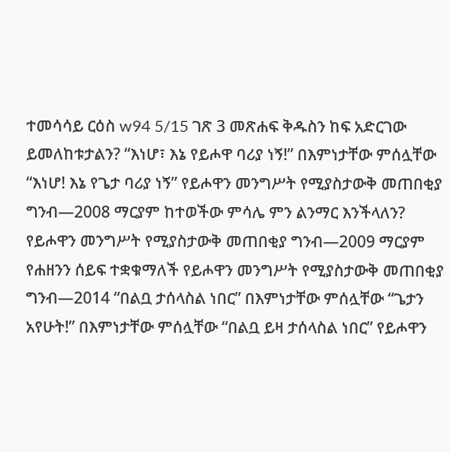ተመሳሳይ ርዕስ w94 5/15 ገጽ 3 መጽሐፍ ቅዱስን ከፍ አድርገው ይመለከቱታልን? “እነሆ፣ እኔ የይሖዋ ባሪያ ነኝ!” በእምነታቸው ምሰሏቸው “እነሆ! እኔ የጌታ ባሪያ ነኝ” የይሖዋን መንግሥት የሚያስታውቅ መጠበቂያ ግንብ—2008 ማርያም ከተወችው ምሳሌ ምን ልንማር እንችላለን? የይሖዋን መንግሥት የሚያስታውቅ መጠበቂያ ግንብ—2009 ማርያም የሐዘንን ሰይፍ ተቋቁማለች የይሖዋን መንግሥት የሚያስታውቅ መጠበቂያ ግንብ—2014 “በልቧ ታሰላስል ነበር” በእምነታቸው ምሰሏቸው “ጌታን አየሁት!” በእምነታቸው ምሰሏቸው “በልቧ ይዛ ታሰላስል ነበር” የይሖዋን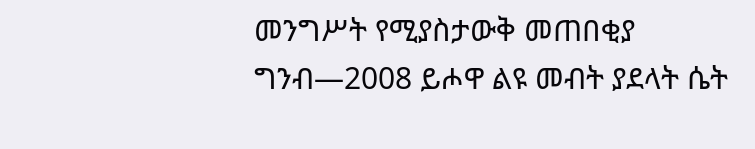መንግሥት የሚያስታውቅ መጠበቂያ ግንብ—2008 ይሖዋ ልዩ መብት ያደላት ሴት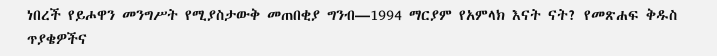ነበረች የይሖዋን መንግሥት የሚያስታውቅ መጠበቂያ ግንብ—1994 ማርያም የአምላክ እናት ናት? የመጽሐፍ ቅዱስ ጥያቄዎችና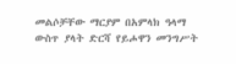መልሶቻቸው ማርያም በአምላክ ዓላማ ውስጥ ያላት ድርሻ የይሖዋን መንግሥት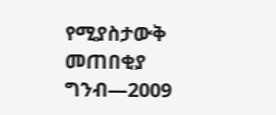የሚያስታውቅ መጠበቂያ ግንብ—2009